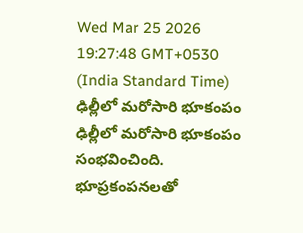Wed Mar 25 2026 19:27:48 GMT+0530 (India Standard Time)
ఢిల్లీలో మరోసారి భూకంపం
ఢిల్లీలో మరోసారి భూకంపం సంభవించింది. భూప్రకంపనలతో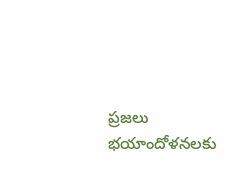ప్రజలు భయాందోళనలకు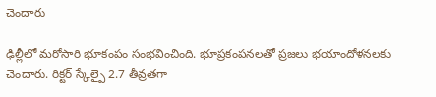చెందారు

ఢిల్లీలో మరోసారి భూకంపం సంభవించింది. భూప్రకంపనలతో ప్రజలు భయాందోళనలకు చెందారు. రిక్టర్ స్కేల్పై 2.7 తీవ్రతగా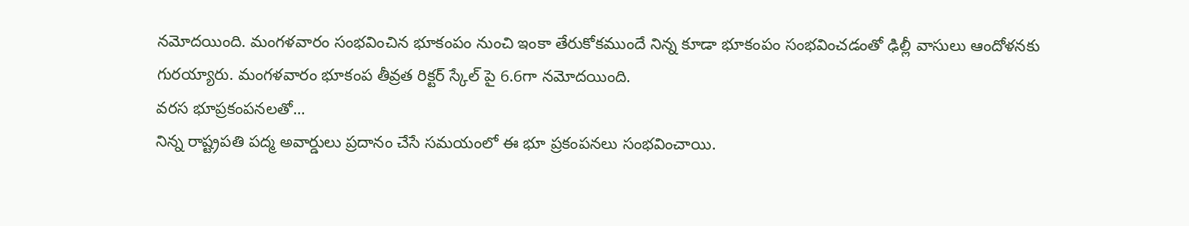నమోదయింది. మంగళవారం సంభవించిన భూకంపం నుంచి ఇంకా తేరుకోకముందే నిన్న కూడా భూకంపం సంభవించడంతో ఢిల్లీ వాసులు ఆందోళనకు గురయ్యారు. మంగళవారం భూకంప తీవ్రత రిక్టర్ స్కేల్ పై 6.6గా నమోదయింది.
వరస భూప్రకంపనలతో...
నిన్న రాష్ట్రపతి పద్మ అవార్డులు ప్రదానం చేసే సమయంలో ఈ భూ ప్రకంపనలు సంభవించాయి.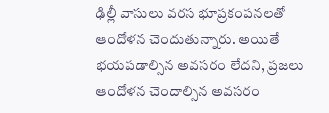ఢిల్లీ వాసులు వరస భూప్రకంపనలతో ఆందోళన చెందుతున్నారు. అయితే భయపడాల్సిన అవసరం లేదని, ప్రజలు ఆందోళన చెందాల్సిన అవసరం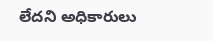లేదని అధికారులు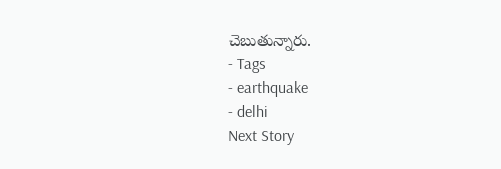చెబుతున్నారు.
- Tags
- earthquake
- delhi
Next Story